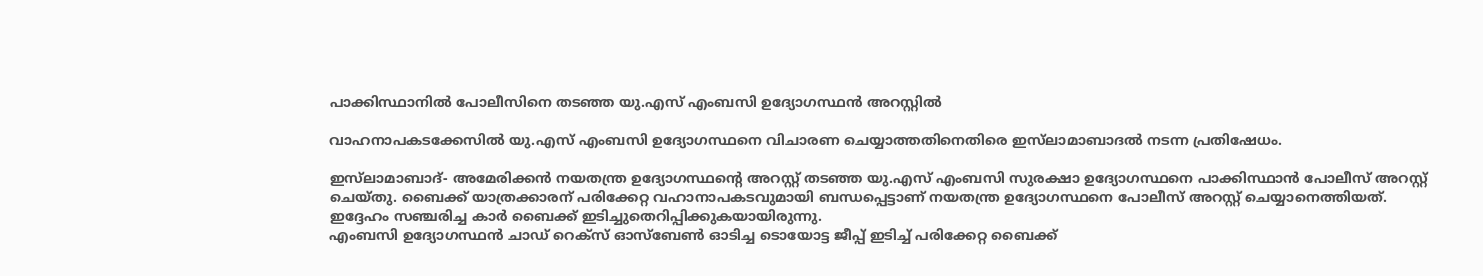പാക്കിസ്ഥാനില്‍ പോലീസിനെ തടഞ്ഞ യു.എസ് എംബസി ഉദ്യോഗസ്ഥന്‍ അറസ്റ്റില്‍

വാഹനാപകടക്കേസില്‍ യു.എസ് എംബസി ഉദ്യോഗസ്ഥനെ വിചാരണ ചെയ്യാത്തതിനെതിരെ ഇസ്‌ലാമാബാദല്‍ നടന്ന പ്രതിഷേധം.

ഇസ്‌ലാമാബാദ്- അമേരിക്കന്‍ നയതന്ത്ര ഉദ്യോഗസ്ഥന്റെ അറസ്റ്റ് തടഞ്ഞ യു.എസ് എംബസി സുരക്ഷാ ഉദ്യോഗസ്ഥനെ പാക്കിസ്ഥാന്‍ പോലീസ് അറസ്റ്റ് ചെയ്തു. ബൈക്ക് യാത്രക്കാരന് പരിക്കേറ്റ വഹാനാപകടവുമായി ബന്ധപ്പെട്ടാണ് നയതന്ത്ര ഉദ്യോഗസ്ഥനെ പോലീസ് അറസ്റ്റ് ചെയ്യാനെത്തിയത്. ഇദ്ദേഹം സഞ്ചരിച്ച കാര്‍ ബൈക്ക് ഇടിച്ചുതെറിപ്പിക്കുകയായിരുന്നു.
എംബസി ഉദ്യോഗസ്ഥന്‍ ചാഡ് റെക്‌സ് ഓസ്‌ബേണ്‍ ഓടിച്ച ടൊയോട്ട ജീപ്പ് ഇടിച്ച് പരിക്കേറ്റ ബൈക്ക്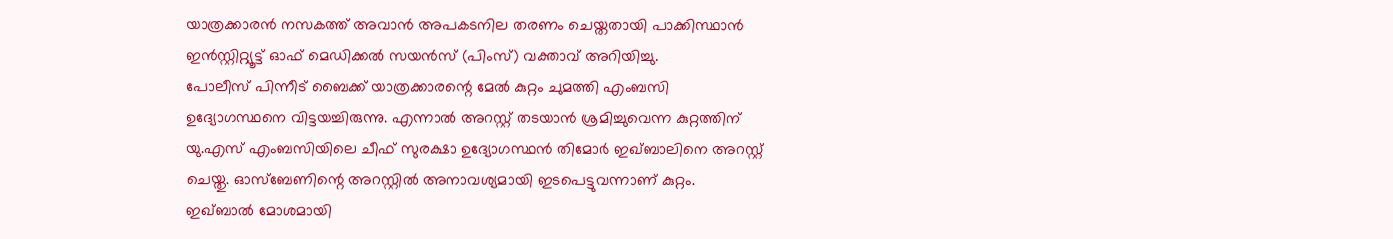യാത്രക്കാരന്‍ നസകത്ത് അവാന്‍ അപകടനില തരണം ചെയ്തതായി പാക്കിസ്ഥാന്‍ ഇന്‍സ്റ്റിറ്റ്യൂട്ട് ഓഫ് മെഡിക്കല്‍ സയന്‍സ് (പിംസ്) വക്താവ് അറിയിച്ചു.
പോലീസ് പിന്നീട് ബൈക്ക് യാത്രക്കാരന്റെ മേല്‍ കുറ്റം ചുമത്തി എംബസി ഉദ്യോഗസ്ഥനെ വിട്ടയച്ചിരുന്നു. എന്നാല്‍ അറസ്റ്റ് തടയാന്‍ ശ്രമിച്ചുവെന്ന കുറ്റത്തിന് യു.എസ് എംബസിയിലെ ചീഫ് സുരക്ഷാ ഉദ്യോഗസ്ഥന്‍ തിമോര്‍ ഇഖ്ബാലിനെ അറസ്റ്റ് ചെയ്തു. ഓസ്‌ബേണിന്റെ അറസ്റ്റില്‍ അനാവശ്യമായി ഇടപെട്ടുവന്നാണ് കുറ്റം.
ഇഖ്ബാല്‍ മോശമായി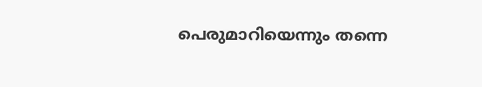പെരുമാറിയെന്നും തന്നെ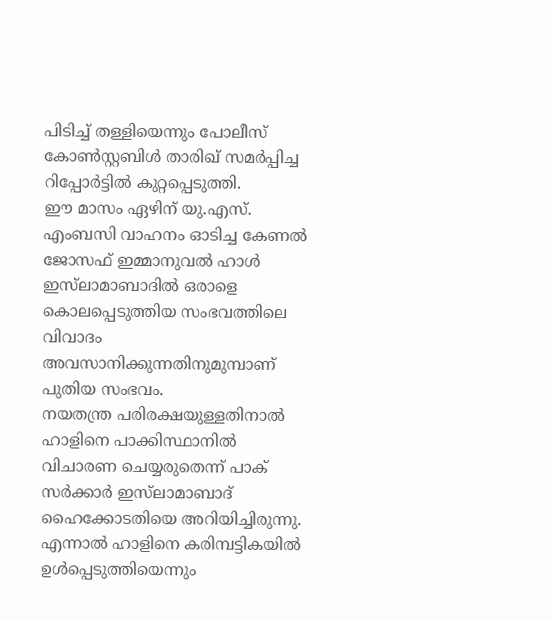പിടിച്ച് തള്ളിയെന്നും പോലീസ് കോണ്‍സ്റ്റബിള്‍ താരിഖ് സമര്‍പ്പിച്ച റിപ്പോര്‍ട്ടില്‍ കുറ്റപ്പെടുത്തി.
ഈ മാസം ഏഴിന് യു.എസ്. എംബസി വാഹനം ഓടിച്ച കേണല്‍ ജോസഫ് ഇമ്മാനുവല്‍ ഹാള്‍ ഇസ്‌ലാമാബാദില്‍ ഒരാളെ കൊലപ്പെടുത്തിയ സംഭവത്തിലെ വിവാദം അവസാനിക്കുന്നതിനുമുമ്പാണ് പുതിയ സംഭവം.
നയതന്ത്ര പരിരക്ഷയുള്ളതിനാല്‍ ഹാളിനെ പാക്കിസ്ഥാനില്‍ വിചാരണ ചെയ്യരുതെന്ന് പാക് സര്‍ക്കാര്‍ ഇസ്‌ലാമാബാദ് ഹൈക്കോടതിയെ അറിയിച്ചിരുന്നു. എന്നാല്‍ ഹാളിനെ കരിമ്പട്ടികയില്‍ ഉള്‍പ്പെടുത്തിയെന്നും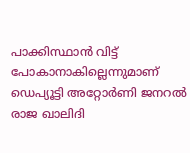പാക്കിസ്ഥാന്‍ വിട്ട് പോകാനാകില്ലെന്നുമാണ് ഡെപ്യൂട്ടി അറ്റോര്‍ണി ജനറല്‍ രാജ ഖാലിദി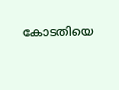കോടതിയെ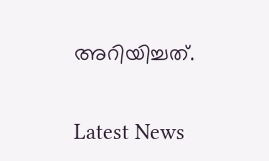അറിയിച്ചത്.


Latest News